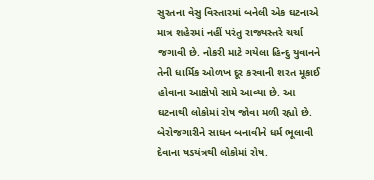સુરતના વેસુ વિસ્તારમાં બનેલી એક ઘટનાએ માત્ર શહેરમાં નહીં પરંતુ રાજ્યસ્તરે ચર્ચા જગાવી છે. નોકરી માટે ગયેલા હિન્દુ યુવાનને તેની ધાર્મિક ઓળખ દૂર કરવાની શરત મૂકાઈ હોવાના આક્ષેપો સામે આવ્યા છે. આ ઘટનાથી લોકોમાં રોષ જોવા મળી રહ્યો છે. બેરોજગારીને સાધન બનાવીને ધર્મ ભૂલાવી દેવાના ષડયંત્રથી લોકોમાં રોષ.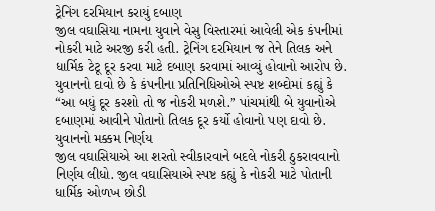ટ્રેનિંગ દરમિયાન કરાયું દબાણ
જીલ વઘાસિયા નામના યુવાને વેસુ વિસ્તારમાં આવેલી એક કંપનીમાં નોકરી માટે અરજી કરી હતી. ટ્રેનિંગ દરમિયાન જ તેને તિલક અને ધાર્મિક ટેટૂ દૂર કરવા માટે દબાણ કરવામાં આવ્યું હોવાનો આરોપ છે. યુવાનનો દાવો છે કે કંપનીના પ્રતિનિધિઓએ સ્પષ્ટ શબ્દોમાં કહ્યું કે “આ બધું દૂર કરશો તો જ નોકરી મળશે.” પાંચમાંથી બે યુવાનોએ દબાણમાં આવીને પોતાનો તિલક દૂર કર્યો હોવાનો પણ દાવો છે.
યુવાનનો મક્કમ નિર્ણય
જીલ વઘાસિયાએ આ શરતો સ્વીકારવાને બદલે નોકરી ઠુકરાવવાનો નિર્ણય લીધો. જીલ વઘાસિયાએ સ્પષ્ટ કહ્યું કે નોકરી માટે પોતાની ધાર્મિક ઓળખ છોડી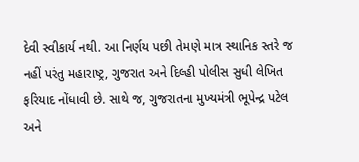દેવી સ્વીકાર્ય નથી. આ નિર્ણય પછી તેમણે માત્ર સ્થાનિક સ્તરે જ નહીં પરંતુ મહારાષ્ટ્ર, ગુજરાત અને દિલ્હી પોલીસ સુધી લેખિત ફરિયાદ નોંધાવી છે. સાથે જ, ગુજરાતના મુખ્યમંત્રી ભૂપેન્દ્ર પટેલ અને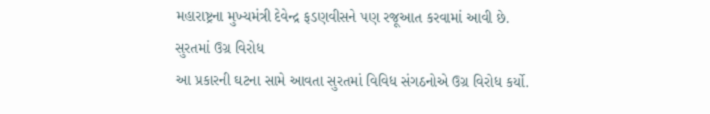મહારાષ્ટ્રના મુખ્યમંત્રી દેવેન્દ્ર ફડણવીસને પણ રજૂઆત કરવામાં આવી છે.
સુરતમાં ઉગ્ર વિરોધ
આ પ્રકારની ઘટના સામે આવતા સુરતમાં વિવિધ સંગઠનોએ ઉગ્ર વિરોધ કર્યો.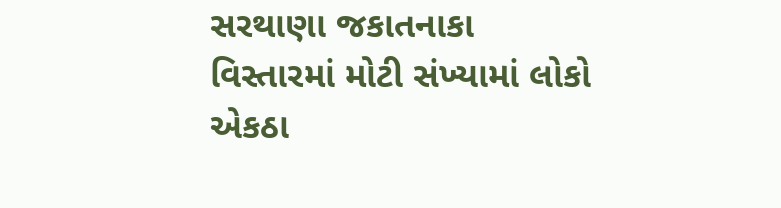સરથાણા જકાતનાકા વિસ્તારમાં મોટી સંખ્યામાં લોકો એકઠા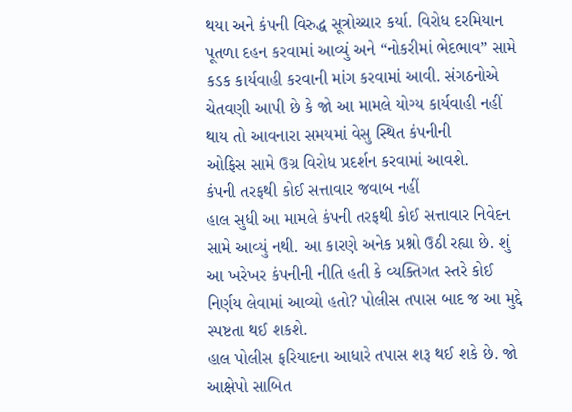થયા અને કંપની વિરુદ્ધ સૂત્રોચ્ચાર કર્યા. વિરોધ દરમિયાન પૂતળા દહન કરવામાં આવ્યું અને “નોકરીમાં ભેદભાવ” સામે કડક કાર્યવાહી કરવાની માંગ કરવામાં આવી. સંગઠનોએ ચેતવણી આપી છે કે જો આ મામલે યોગ્ય કાર્યવાહી નહીં થાય તો આવનારા સમયમાં વેસુ સ્થિત કંપનીની
ઓફિસ સામે ઉગ્ર વિરોધ પ્રદર્શન કરવામાં આવશે.
કંપની તરફથી કોઈ સત્તાવાર જવાબ નહીં
હાલ સુધી આ મામલે કંપની તરફથી કોઈ સત્તાવાર નિવેદન સામે આવ્યું નથી. આ કારણે અનેક પ્રશ્નો ઉઠી રહ્યા છે. શું આ ખરેખર કંપનીની નીતિ હતી કે વ્યક્તિગત સ્તરે કોઈ નિર્ણય લેવામાં આવ્યો હતો? પોલીસ તપાસ બાદ જ આ મુદ્દે સ્પષ્ટતા થઈ શકશે.
હાલ પોલીસ ફરિયાદના આધારે તપાસ શરૂ થઈ શકે છે. જો આક્ષેપો સાબિત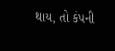થાય, તો કંપની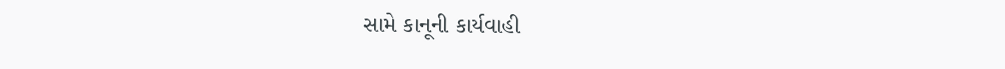સામે કાનૂની કાર્યવાહી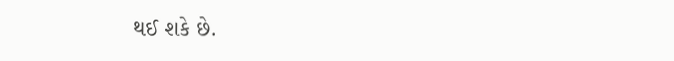થઈ શકે છે.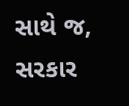સાથે જ, સરકાર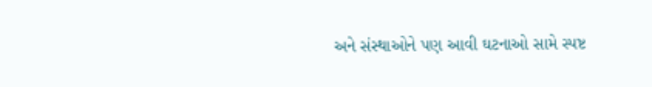અને સંસ્થાઓને પણ આવી ઘટનાઓ સામે સ્પષ્ટ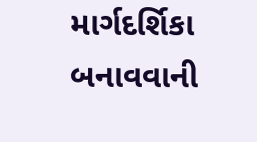માર્ગદર્શિકા બનાવવાની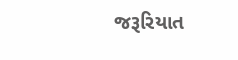જરૂરિયાત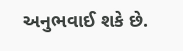અનુભવાઈ શકે છે.